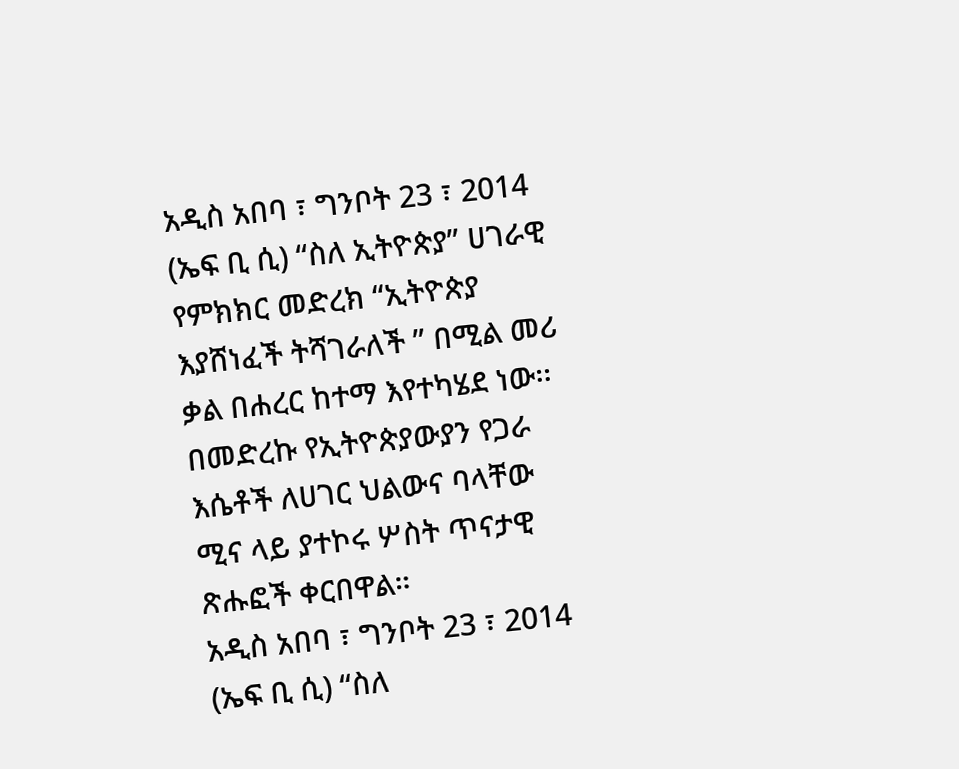አዲስ አበባ ፣ ግንቦት 23 ፣ 2014 (ኤፍ ቢ ሲ) “ስለ ኢትዮጵያ” ሀገራዊ የምክክር መድረክ “ኢትዮጵያ እያሸነፈች ትሻገራለች ” በሚል መሪ ቃል በሐረር ከተማ እየተካሄደ ነው፡፡
በመድረኩ የኢትዮጵያውያን የጋራ እሴቶች ለሀገር ህልውና ባላቸው ሚና ላይ ያተኮሩ ሦስት ጥናታዊ ጽሑፎች ቀርበዋል።
አዲስ አበባ ፣ ግንቦት 23 ፣ 2014 (ኤፍ ቢ ሲ) “ስለ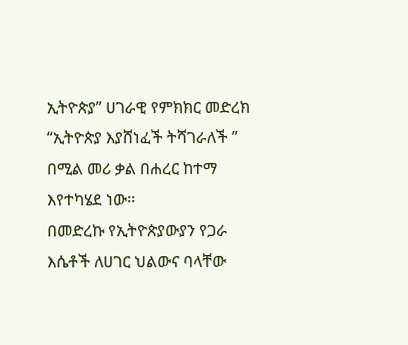ኢትዮጵያ” ሀገራዊ የምክክር መድረክ “ኢትዮጵያ እያሸነፈች ትሻገራለች ” በሚል መሪ ቃል በሐረር ከተማ እየተካሄደ ነው፡፡
በመድረኩ የኢትዮጵያውያን የጋራ እሴቶች ለሀገር ህልውና ባላቸው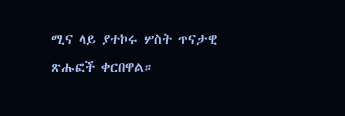ሚና ላይ ያተኮሩ ሦስት ጥናታዊ ጽሑፎች ቀርበዋል።